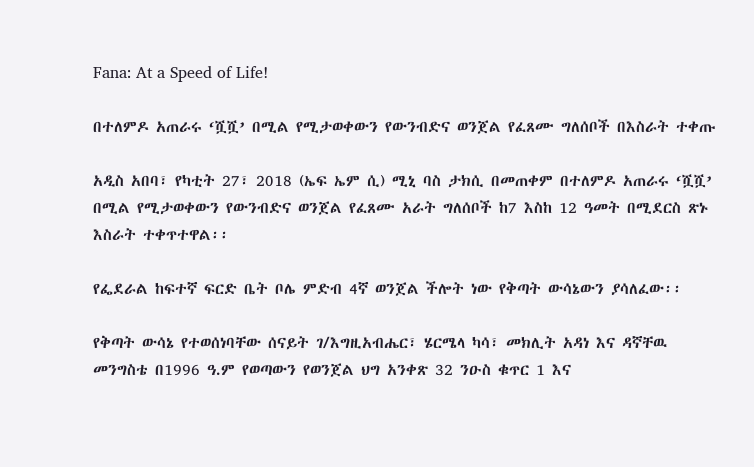Fana: At a Speed of Life!

በተለምዶ አጠራሩ ‘ሿሿ’ በሚል የሚታወቀውን የውንብድና ወንጀል የፈጸሙ ግለሰቦች በእስራት ተቀጡ

አዲስ አበባ፣ የካቲት 27፣ 2018 (ኤፍ ኤም ሲ) ሚኒ ባስ ታክሲ በመጠቀም በተለምዶ አጠራሩ ‘ሿሿ’ በሚል የሚታወቀውን የውንብድና ወንጀል የፈጸሙ አራት ግለሰቦች ከ7 እስከ 12 ዓመት በሚደርስ ጽኑ እስራት ተቀጥተዋል፡፡

የፌደራል ከፍተኛ ፍርድ ቤት ቦሌ ምድብ 4ኛ ወንጀል ችሎት ነው የቅጣት ውሳኔውን ያሳለፈው፡፡

የቅጣት ውሳኔ የተወሰነባቸው ሰናይት ገ/እግዚአብሔር፣ ሄርሜላ ካሳ፣ መክሊት አዳነ እና ዳኛቸዉ መንግስቴ በ1996 ዓ.ም የወጣውን የወንጀል ህግ አንቀጽ 32 ንዑስ ቁጥር 1 እና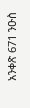አንቀጽ 671 ንዑስ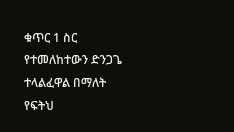ቁጥር 1 ስር የተመለከተውን ድንጋጌ ተላልፈዋል በማለት የፍትህ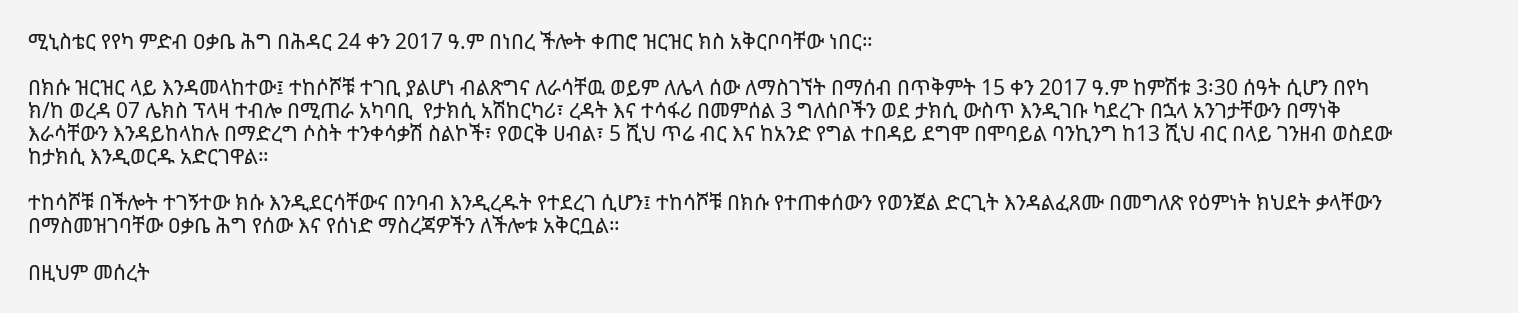ሚኒስቴር የየካ ምድብ ዐቃቤ ሕግ በሕዳር 24 ቀን 2017 ዓ.ም በነበረ ችሎት ቀጠሮ ዝርዝር ክስ አቅርቦባቸው ነበር።

በክሱ ዝርዝር ላይ እንዳመላከተው፤ ተከሶሾቹ ተገቢ ያልሆነ ብልጽግና ለራሳቸዉ ወይም ለሌላ ሰው ለማስገኘት በማሰብ በጥቅምት 15 ቀን 2017 ዓ.ም ከምሽቱ 3፡30 ሰዓት ሲሆን በየካ ክ/ከ ወረዳ 07 ሌክስ ፕላዛ ተብሎ በሚጠራ አካባቢ  የታክሲ አሽከርካሪ፣ ረዳት እና ተሳፋሪ በመምሰል 3 ግለሰቦችን ወደ ታክሲ ውስጥ እንዲገቡ ካደረጉ በኋላ አንገታቸውን በማነቅ እራሳቸውን እንዳይከላከሉ በማድረግ ሶስት ተንቀሳቃሽ ስልኮች፣ የወርቅ ሀብል፣ 5 ሺህ ጥሬ ብር እና ከአንድ የግል ተበዳይ ደግሞ በሞባይል ባንኪንግ ከ13 ሺህ ብር በላይ ገንዘብ ወስደው ከታክሲ እንዲወርዱ አድርገዋል።

ተከሳሾቹ በችሎት ተገኝተው ክሱ እንዲደርሳቸውና በንባብ እንዲረዱት የተደረገ ሲሆን፤ ተከሳሾቹ በክሱ የተጠቀሰውን የወንጀል ድርጊት እንዳልፈጸሙ በመግለጽ የዕምነት ክህደት ቃላቸውን በማስመዝገባቸው ዐቃቤ ሕግ የሰው እና የሰነድ ማስረጃዎችን ለችሎቱ አቅርቧል።

በዚህም መሰረት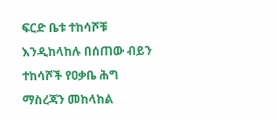ፍርድ ቤቱ ተከሳሾቹ እንዲከላከሉ በሰጠው ብይን ተከሳሾች የዐቃቤ ሕግ ማስረጃን መከላከል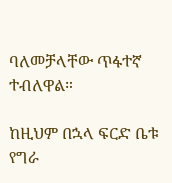ባለመቻላቸው ጥፋተኛ ተብለዋል።

ከዚህም በኋላ ፍርድ ቤቱ የግራ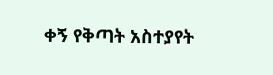ቀኝ የቅጣት አስተያየት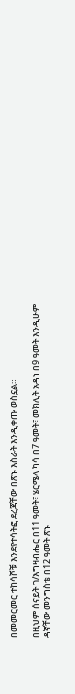በመመርመር ተከሳሾቹ እንደየተሳትፎ ደረጃቸው በጽኑ እስራት እንዲቀጡ ወስኗል።

በዚህም ሰናይት ገ/እግዛብሔር በ11 ዓመት፣ ሄርሜላ ካሳ በ7 ዓመት፣ መክሊት አዳነ በ9 ዓመት እንዲሁም ዳኛቸው መንግስቴ በ12 ዓመት ጽኑ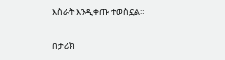እስራት እንዲቀጡ ተወስኗል።

በታሪክ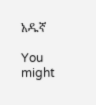አዱኛ

You might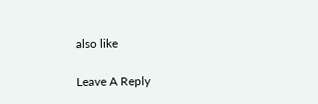also like

Leave A Reply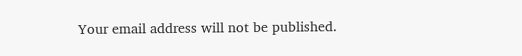Your email address will not be published.